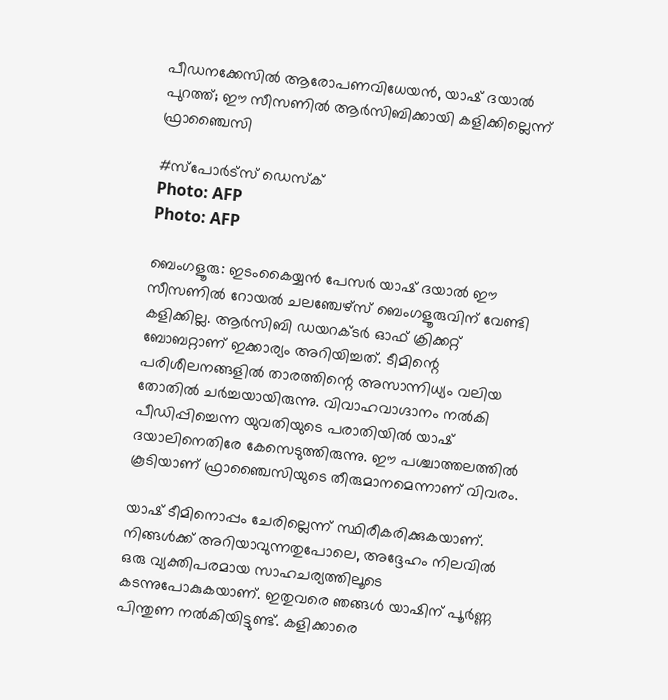പീഡനക്കേസിൽ ആരോപണവിധേയൻ, യാഷ് ദയാൽ പുറത്ത്; ഈ സീസണിൽ ആർസിബിക്കായി കളിക്കില്ലെന്ന് ഫ്രാ‍ഞ്ചൈസി

#സ്പോർട്സ് ഡെസ്ക്
Photo: AFP
Photo: AFP

ബെംഗളൂരു: ഇടംകൈയ്യൻ പേസർ യാഷ് ദയാൽ ഈ സീസണിൽ റോയൽ ചലഞ്ചേഴ്‌സ് ബെംഗളൂരുവിന് വേണ്ടി കളിക്കില്ല. ആർസിബി ഡയറക്ടർ ഓഫ് ക്രിക്കറ്റ് ബോബറ്റാണ് ഇക്കാര്യം അറിയിച്ചത്. ടീമിന്റെ പരിശീലനങ്ങളിൽ താരത്തിന്റെ അസാന്നിധ്യം വലിയ തോതിൽ ചർച്ചയായിരുന്നു. വിവാഹവാഗ്ദാനം നൽകി പീഡിപ്പിച്ചെന്ന യുവതിയുടെ പരാതിയിൽ യാഷ് ദയാലിനെതിരേ കേസെടുത്തിരുന്നു. ഈ പശ്ചാത്തലത്തിൽ കൂടിയാണ് ഫ്രാഞ്ചൈസിയുടെ തീരുമാനമെന്നാണ് വിവരം.

യാഷ് ടീമിനൊപ്പം ചേരില്ലെന്ന് സ്ഥിരീകരിക്കുകയാണ്. നിങ്ങൾക്ക് അറിയാവുന്നതുപോലെ, അദ്ദേഹം നിലവിൽ ഒരു വ്യക്തിപരമായ സാഹചര്യത്തിലൂടെ കടന്നുപോകുകയാണ്. ഇതുവരെ ഞങ്ങൾ യാഷിന് പൂർണ്ണ പിന്തുണ നൽകിയിട്ടുണ്ട്. കളിക്കാരെ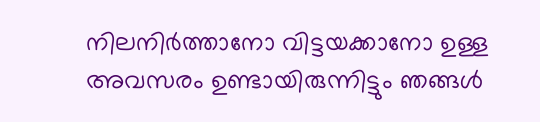നിലനിർത്താനോ വിട്ടയക്കാനോ ഉള്ള അവസരം ഉണ്ടായിരുന്നിട്ടും ഞങ്ങൾ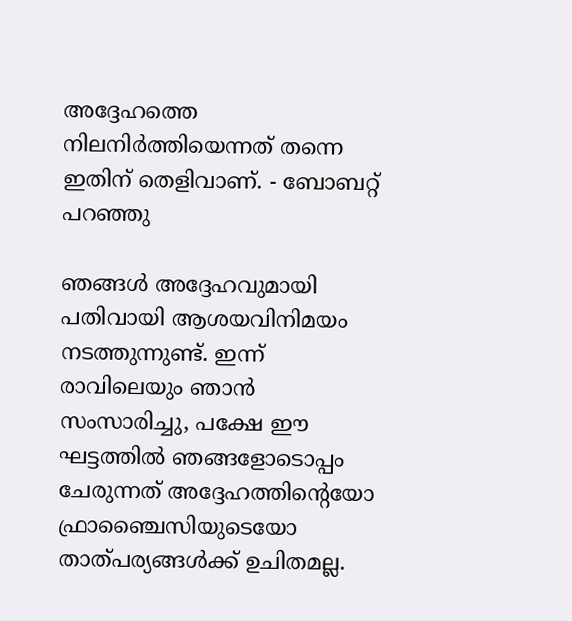അദ്ദേഹത്തെ നിലനിർത്തിയെന്നത് തന്നെ ഇതിന് തെളിവാണ്. - ബോബറ്റ് പറഞ്ഞു

ഞങ്ങൾ അദ്ദേഹവുമായി പതിവായി ആശയവിനിമയം നടത്തുന്നുണ്ട്. ഇന്ന് രാവിലെയും ഞാൻ സംസാരിച്ചു, പക്ഷേ ഈ ഘട്ടത്തിൽ ഞങ്ങളോടൊപ്പം ചേരുന്നത് അദ്ദേഹത്തിന്റെയോ ഫ്രാഞ്ചൈസിയുടെയോ താത്പര്യങ്ങൾക്ക് ഉചിതമല്ല.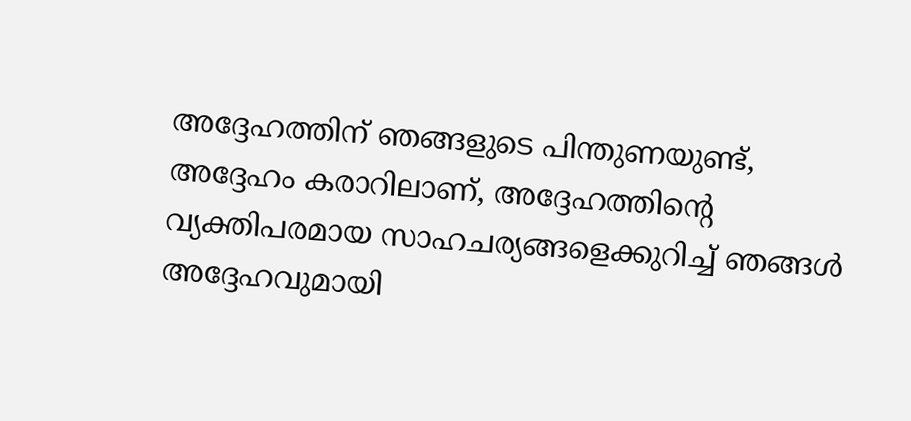അദ്ദേഹത്തിന് ഞങ്ങളുടെ പിന്തുണയുണ്ട്, അദ്ദേഹം കരാറിലാണ്, അദ്ദേഹത്തിന്റെ വ്യക്തിപരമായ സാഹചര്യങ്ങളെക്കുറിച്ച് ഞങ്ങൾ അദ്ദേഹവുമായി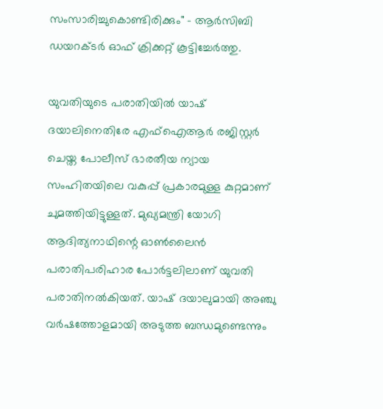സംസാരിച്ചുകൊണ്ടിരിക്കും" - ആർസിബി ഡയറക്ടർ ഓഫ് ക്രിക്കറ്റ് കൂട്ടിച്ചേർത്തു.

യുവതിയുടെ പരാതിയിൽ യാഷ് ദയാലിനെതിരേ എഫ്ഐആർ രജിസ്റ്റർ ചെയ്ത പോലീസ് ഭാരതീയ ന്യായ സംഹിതയിലെ വകുപ്പ് പ്രകാരമുള്ള കുറ്റമാണ് ചുമത്തിയിട്ടുള്ളത്. മുഖ്യമന്ത്രി യോഗി ആദിത്യനാഥിന്റെ ഓൺലൈൻ പരാതിപരിഹാര പോർട്ടലിലാണ് യുവതി പരാതിനൽകിയത്. യാഷ് ദയാലുമായി അഞ്ചു വർഷത്തോളമായി അടുത്ത ബന്ധമുണ്ടെന്നും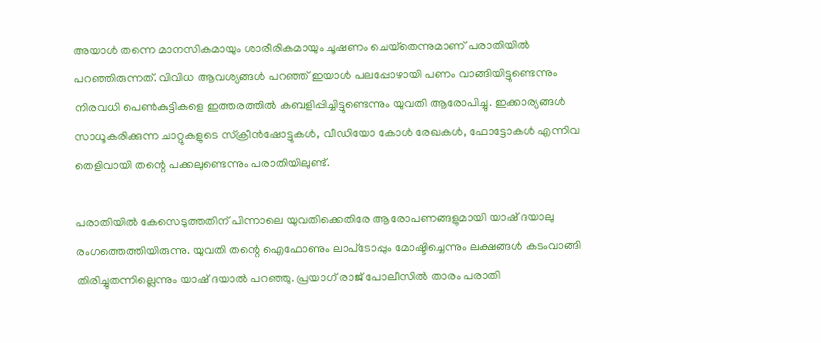അയാൾ തന്നെ മാനസികമായും ശാരീരികമായും ചൂഷണം ചെയ്‌തെന്നുമാണ് പരാതിയിൽ പറഞ്ഞിരുന്നത്. വിവിധ ആവശ്യങ്ങൾ പറഞ്ഞ് ഇയാൾ പലപ്പോഴായി പണം വാങ്ങിയിട്ടുണ്ടെന്നും നിരവധി പെൺകുട്ടികളെ ഇത്തരത്തിൽ കബളിപ്പിച്ചിട്ടുണ്ടെന്നും യുവതി ആരോപിച്ചു. ഇക്കാര്യങ്ങൾ സാധൂകരിക്കുന്ന ചാറ്റുകളുടെ സ്‌ക്രീൻഷോട്ടുകൾ, വീഡിയോ കോൾ രേഖകൾ, ഫോട്ടോകൾ എന്നിവ തെളിവായി തന്റെ പക്കലുണ്ടെന്നും പരാതിയിലുണ്ട്.

പരാതിയിൽ കേസെടുത്തതിന് പിന്നാലെ യുവതിക്കെതിരേ ആരോപണങ്ങളുമായി യാഷ് ദയാലു രംഗത്തെത്തിയിരുന്നു. യുവതി തന്റെ ഐഫോണും ലാപ്‌ടോപ്പും മോഷ്ടിച്ചെന്നും ലക്ഷങ്ങൾ കടംവാങ്ങി തിരിച്ചുതന്നില്ലെന്നും യാഷ് ദയാൽ പറഞ്ഞു. പ്രയാഗ് രാജ് പോലീസിൽ താരം പരാതി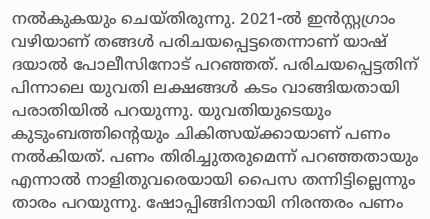നൽകുകയും ചെയ്തിരുന്നു. 2021-ൽ ഇൻസ്റ്റഗ്രാം വഴിയാണ് തങ്ങൾ പരിചയപ്പെട്ടതെന്നാണ് യാഷ് ദയാൽ പോലീസിനോട് പറഞ്ഞത്. പരിചയപ്പെട്ടതിന് പിന്നാലെ യുവതി ലക്ഷങ്ങൾ കടം വാങ്ങിയതായി പരാതിയിൽ പറയുന്നു. യുവതിയുടെയും കുടുംബത്തിന്റെയും ചികിത്സയ്ക്കായാണ് പണം നൽകിയത്. പണം തിരിച്ചുതരുമെന്ന് പറഞ്ഞതായും എന്നാൽ നാളിതുവരെയായി പൈസ തന്നിട്ടില്ലെന്നും താരം പറയുന്നു. ഷോപ്പിങ്ങിനായി നിരന്തരം പണം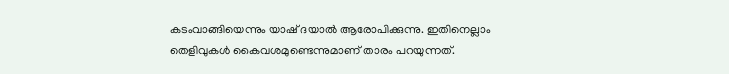കടംവാങ്ങിയെന്നും യാഷ് ദയാൽ ആരോപിക്കുന്നു. ഇതിനെല്ലാം തെളിവുകൾ കൈവശമുണ്ടെന്നുമാണ് താരം പറയുന്നത്.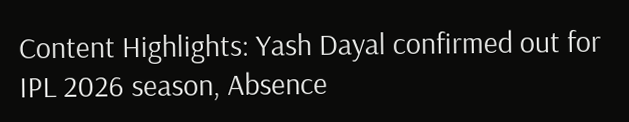Content Highlights: Yash Dayal confirmed out for IPL 2026 season, Absence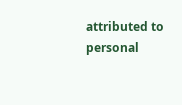attributed to personal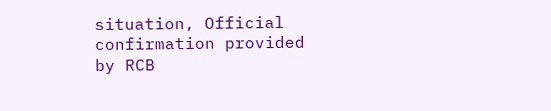situation, Official confirmation provided by RCB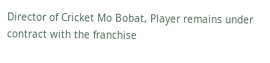Director of Cricket Mo Bobat, Player remains under contract with the franchise